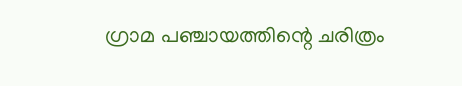ഗ്രാമ പഞ്ചായത്തിന്റെ ചരിത്രം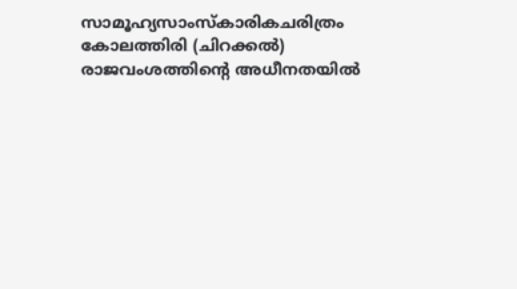സാമൂഹ്യസാംസ്കാരികചരിത്രം കോലത്തിരി (ചിറക്കല്‍) രാജവംശത്തിന്റെ അധീനതയില്‍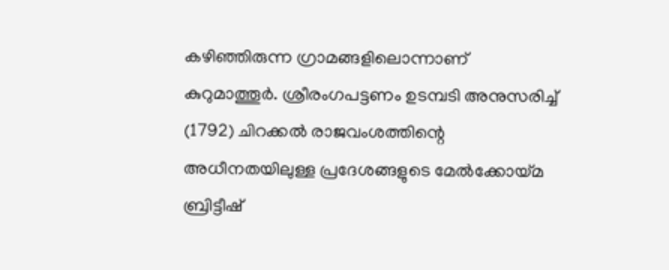കഴിഞ്ഞിരുന്ന ഗ്രാമങ്ങളിലൊന്നാണ് കുറുമാത്തൂര്‍. ശ്രീരംഗപട്ടണം ഉടമ്പടി അനുസരിച്ച് (1792) ചിറക്കല്‍ രാജവംശത്തിന്റെ അധീനതയിലുള്ള പ്രദേശങ്ങളുടെ മേല്‍ക്കോയ്മ ബ്രിട്ടീഷ്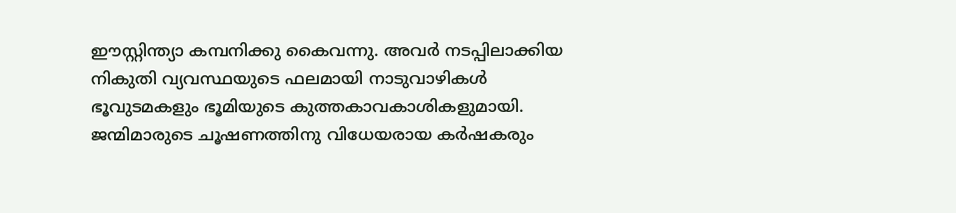ഈസ്റ്റിന്ത്യാ കമ്പനിക്കു കൈവന്നു. അവര്‍ നടപ്പിലാക്കിയ നികുതി വ്യവസ്ഥയുടെ ഫലമായി നാടുവാഴികള്‍ ഭൂവുടമകളും ഭൂമിയുടെ കുത്തകാവകാശികളുമായി. ജന്മിമാരുടെ ചൂഷണത്തിനു വിധേയരായ കര്‍ഷകരും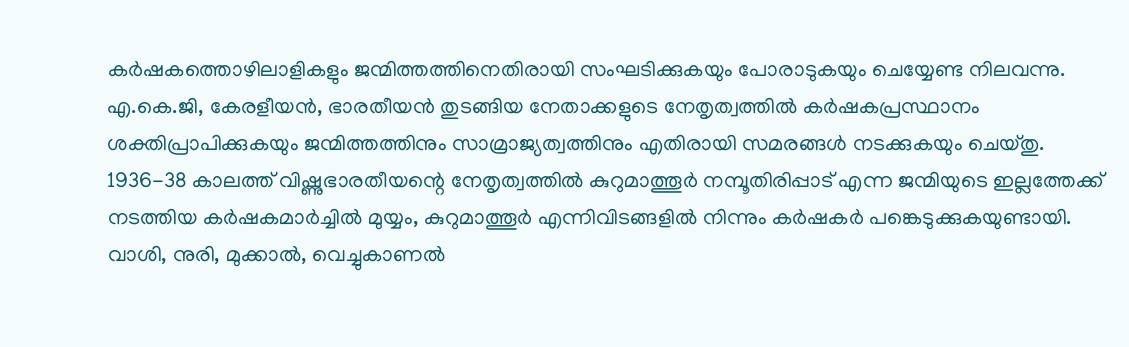കര്‍ഷകത്തൊഴിലാളികളും ജന്മിത്തത്തിനെതിരായി സംഘടിക്കുകയും പോരാടുകയും ചെയ്യേണ്ട നിലവന്നു. എ.കെ.ജി, കേരളീയന്‍, ഭാരതീയന്‍ തുടങ്ങിയ നേതാക്കളുടെ നേതൃത്വത്തില്‍ കര്‍ഷകപ്രസ്ഥാനം ശക്തിപ്രാപിക്കുകയും ജന്മിത്തത്തിനും സാമ്രാജ്യത്വത്തിനും എതിരായി സമരങ്ങള്‍ നടക്കുകയും ചെയ്തു. 1936-38 കാലത്ത് വിഷ്ണുഭാരതീയന്റെ നേതൃത്വത്തില്‍ കുറുമാത്തൂര്‍ നമ്പൂതിരിപ്പാട് എന്ന ജന്മിയുടെ ഇല്ലത്തേക്ക് നടത്തിയ കര്‍ഷകമാര്‍ച്ചില്‍ മുയ്യം, കുറുമാത്തൂര്‍ എന്നിവിടങ്ങളില്‍ നിന്നും കര്‍ഷകര്‍ പങ്കെടുക്കുകയുണ്ടായി. വാശി, നുരി, മുക്കാല്‍, വെച്ചുകാണല്‍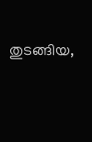തുടങ്ങിയ,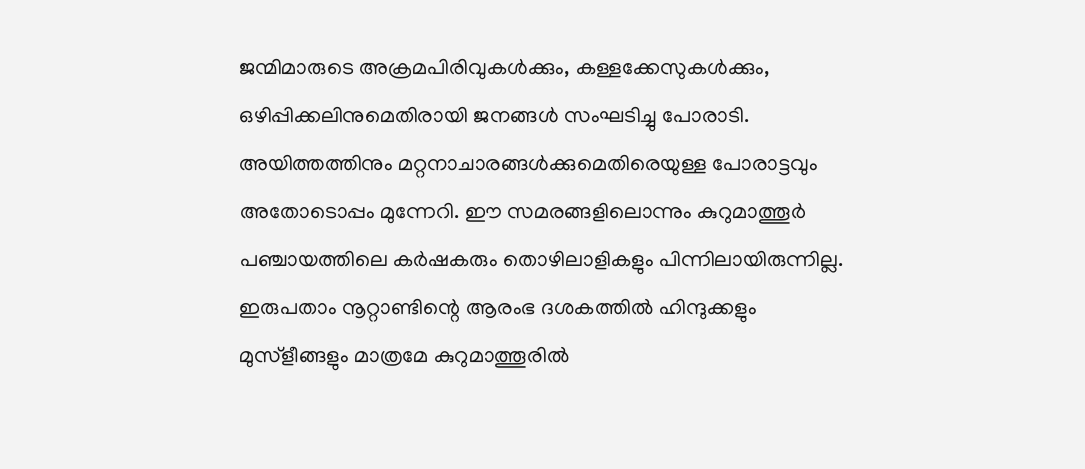ജന്മിമാരുടെ അക്രമപിരിവുകള്‍ക്കും, കള്ളക്കേസുകള്‍ക്കും, ഒഴിപ്പിക്കലിനുമെതിരായി ജനങ്ങള്‍ സംഘടിച്ചു പോരാടി. അയിത്തത്തിനും മറ്റനാചാരങ്ങള്‍ക്കുമെതിരെയുള്ള പോരാട്ടവും അതോടൊപ്പം മുന്നേറി. ഈ സമരങ്ങളിലൊന്നും കുറുമാത്തൂര്‍ പഞ്ചായത്തിലെ കര്‍ഷകരും തൊഴിലാളികളും പിന്നിലായിരുന്നില്ല. ഇരുപതാം നൂറ്റാണ്ടിന്റെ ആരംഭ ദശകത്തില്‍ ഹിന്ദുക്കളും മുസ്ളീങ്ങളും മാത്രമേ കുറുമാത്തൂരില്‍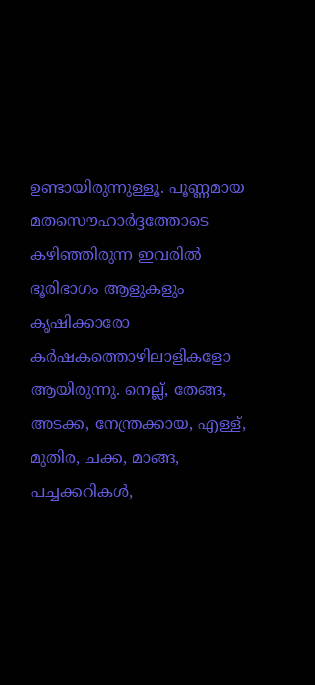ഉണ്ടായിരുന്നുള്ളൂ. പൂണ്ണമായ മതസൌഹാര്‍ദ്ദത്തോടെ കഴിഞ്ഞിരുന്ന ഇവരില്‍ ഭൂരിഭാഗം ആളുകളും കൃഷിക്കാരോ കര്‍ഷകത്തൊഴിലാളികളോ ആയിരുന്നു. നെല്ല്, തേങ്ങ, അടക്ക, നേന്ത്രക്കായ, എള്ള്, മുതിര, ചക്ക, മാങ്ങ, പച്ചക്കറികള്‍,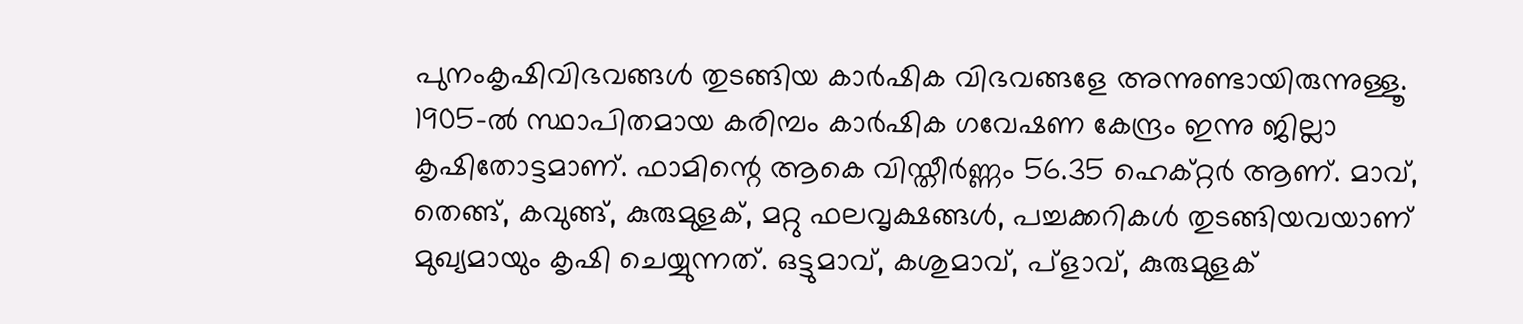പുനംകൃഷിവിഭവങ്ങള്‍ തുടങ്ങിയ കാര്‍ഷിക വിഭവങ്ങളേ അന്നുണ്ടായിരുന്നുള്ളൂ. 1905-ല്‍ സ്ഥാപിതമായ കരിമ്പം കാര്‍ഷിക ഗവേഷണ കേന്ദ്രം ഇന്നു ജില്ലാ കൃഷിതോട്ടമാണ്. ഫാമിന്റെ ആകെ വിസ്തീര്‍ണ്ണം 56.35 ഹെക്റ്റര്‍ ആണ്. മാവ്, തെങ്ങ്, കവുങ്ങ്, കുരുമുളക്, മറ്റു ഫലവൃക്ഷങ്ങള്‍, പച്ചക്കറികള്‍ തുടങ്ങിയവയാണ് മുഖ്യമായും കൃഷി ചെയ്യുന്നത്. ഒട്ടുമാവ്, കശുമാവ്, പ്ളാവ്, കുരുമുളക്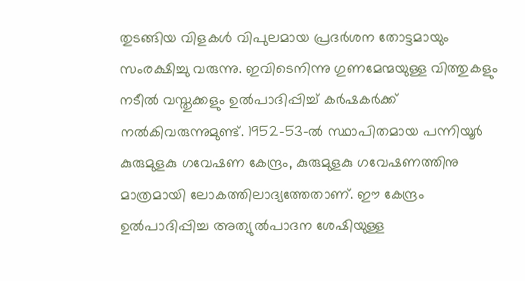തുടങ്ങിയ വിളകള്‍ വിപുലമായ പ്രദര്‍ശന തോട്ടമായും സംരക്ഷിച്ചു വരുന്നു. ഇവിടെനിന്നു ഗുണമേന്മയുള്ള വിത്തുകളും നടീല്‍ വസ്തുക്കളും ഉല്‍പാദിപ്പിച്ച് കര്‍ഷകര്‍ക്ക് നല്‍കിവരുന്നുമുണ്ട്. 1952-53-ല്‍ സ്ഥാപിതമായ പന്നിയൂര്‍ കുരുമുളകു ഗവേഷണ കേന്ദ്രം, കുരുമുളകു ഗവേഷണത്തിനു മാത്രമായി ലോകത്തിലാദ്യത്തേതാണ്. ഈ കേന്ദ്രം ഉല്‍പാദിപ്പിച്ച അത്യുല്‍പാദന ശേഷിയുള്ള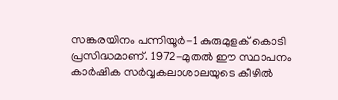സങ്കരയിനം പന്നിയൂര്‍-1 കുരുമുളക് കൊടി പ്രസിദ്ധമാണ്. 1972-മുതല്‍ ഈ സ്ഥാപനം കാര്‍ഷിക സര്‍വ്വകലാശാലയുടെ കീഴില്‍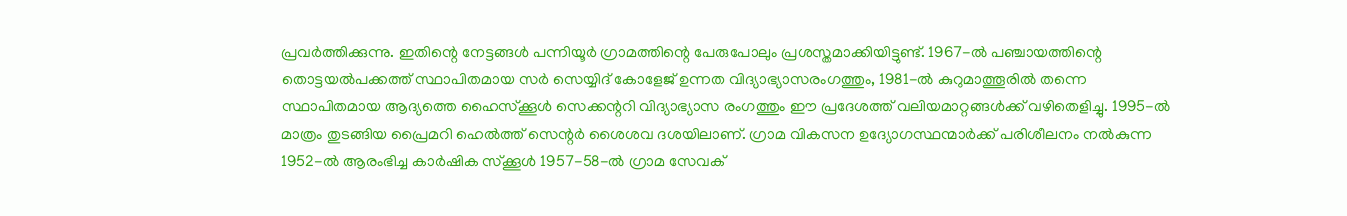പ്രവര്‍ത്തിക്കുന്നു. ഇതിന്റെ നേട്ടങ്ങള്‍ പന്നിയൂര്‍ ഗ്രാമത്തിന്റെ പേരുപോലും പ്രശസ്തമാക്കിയിട്ടുണ്ട്. 1967-ല്‍ പഞ്ചായത്തിന്റെ തൊട്ടയല്‍പക്കത്ത് സ്ഥാപിതമായ സര്‍ സെയ്യിദ് കോളേജ് ഉന്നത വിദ്യാഭ്യാസരംഗത്തും, 1981-ല്‍ കുറുമാത്തൂരില്‍ തന്നെ സ്ഥാപിതമായ ആദ്യത്തെ ഹൈസ്ക്കൂള്‍ സെക്കന്ററി വിദ്യാഭ്യാസ രംഗത്തും ഈ പ്രദേശത്ത് വലിയമാറ്റങ്ങള്‍ക്ക് വഴിതെളിച്ചു. 1995-ല്‍ മാത്രം തുടങ്ങിയ പ്രൈമറി ഹെല്‍ത്ത് സെന്റര്‍ ശൈശവ ദശയിലാണ്. ഗ്രാമ വികസന ഉദ്യോഗസ്ഥന്മാര്‍ക്ക് പരിശീലനം നല്‍കുന്ന 1952-ല്‍ ആരംഭിച്ച കാര്‍ഷിക സ്ക്കൂള്‍ 1957-58-ല്‍ ഗ്രാമ സേവക്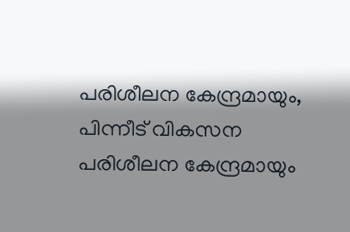പരിശീലന കേന്ദ്രമായും, പിന്നീട് വികസന പരിശീലന കേന്ദ്രമായും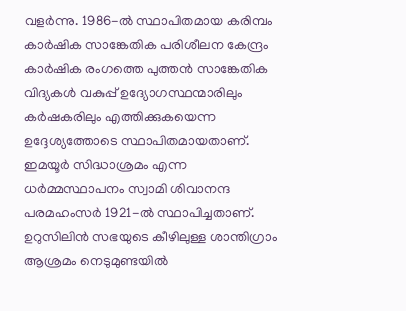വളര്‍ന്നു. 1986-ല്‍ സ്ഥാപിതമായ കരിമ്പം കാര്‍ഷിക സാങ്കേതിക പരിശീലന കേന്ദ്രം കാര്‍ഷിക രംഗത്തെ പുത്തന്‍ സാങ്കേതിക വിദ്യകള്‍ വകുപ്പ് ഉദ്യോഗസ്ഥന്മാരിലും കര്‍ഷകരിലും എത്തിക്കുകയെന്ന ഉദ്ദേശ്യത്തോടെ സ്ഥാപിതമായതാണ്. ഇമയൂര്‍ സിദ്ധാശ്രമം എന്ന ധര്‍മ്മസ്ഥാപനം സ്വാമി ശിവാനന്ദ പരമഹംസര്‍ 1921-ല്‍ സ്ഥാപിച്ചതാണ്. ഉറുസിലിന്‍ സഭയുടെ കീഴിലുള്ള ശാന്തിഗ്രാം ആശ്രമം നെടുമുണ്ടയില്‍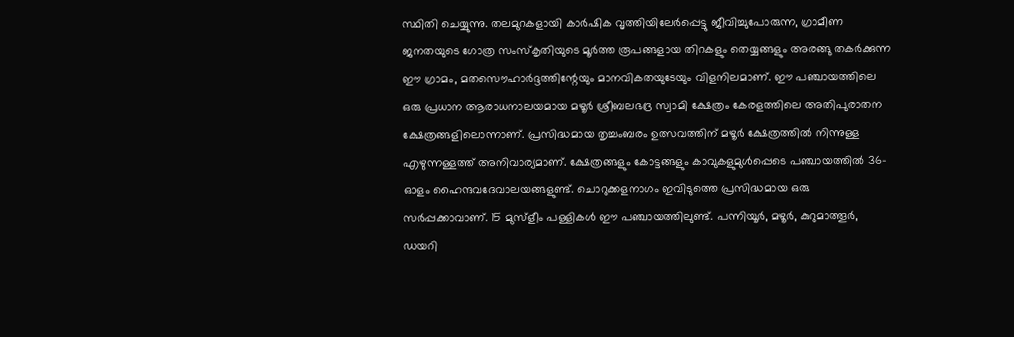സ്ഥിതി ചെയ്യുന്നു. തലമുറകളായി കാര്‍ഷിക വൃത്തിയിലേര്‍പ്പെട്ടു ജീവിച്ചുപോരുന്ന, ഗ്രാമീണ ജനതയുടെ ഗോത്ര സംസ്കൃതിയുടെ മൂര്‍ത്ത രൂപങ്ങളായ തിറകളും തെയ്യങ്ങളും അരങ്ങു തകര്‍ക്കുന്ന ഈ ഗ്രാമം, മതസൌഹാര്‍ദ്ദത്തിന്റേയും മാനവികതയുടേയും വിളനിലമാണ്. ഈ പഞ്ചായത്തിലെ ഒരു പ്രധാന ആരാധനാലയമായ മഴൂര്‍ ശ്രീബലഭദ്ര സ്വാമി ക്ഷേത്രം കേരളത്തിലെ അതിപുരാതന ക്ഷേത്രങ്ങളിലൊന്നാണ്. പ്രസിദ്ധമായ തൃച്ചംബരം ഉത്സവത്തിന് മഴൂര്‍ ക്ഷേത്രത്തില്‍ നിന്നുള്ള എഴുന്നള്ളത്ത് അനിവാര്യമാണ്. ക്ഷേത്രങ്ങളും കോട്ടങ്ങളും കാവുകളുമുള്‍പ്പെടെ പഞ്ചായത്തില്‍ 36-ഓളം ഹൈന്ദവദേവാലയങ്ങളുണ്ട്. ചൊറുക്കളനാഗം ഇവിടുത്തെ പ്രസിദ്ധമായ ഒരു സര്‍പ്പക്കാവാണ്. 15 മുസ്ളീം പള്ളികള്‍ ഈ പഞ്ചായത്തിലുണ്ട്. പന്നിയൂര്‍, മഴൂര്‍, കുറുമാത്തൂര്‍, ഡയറി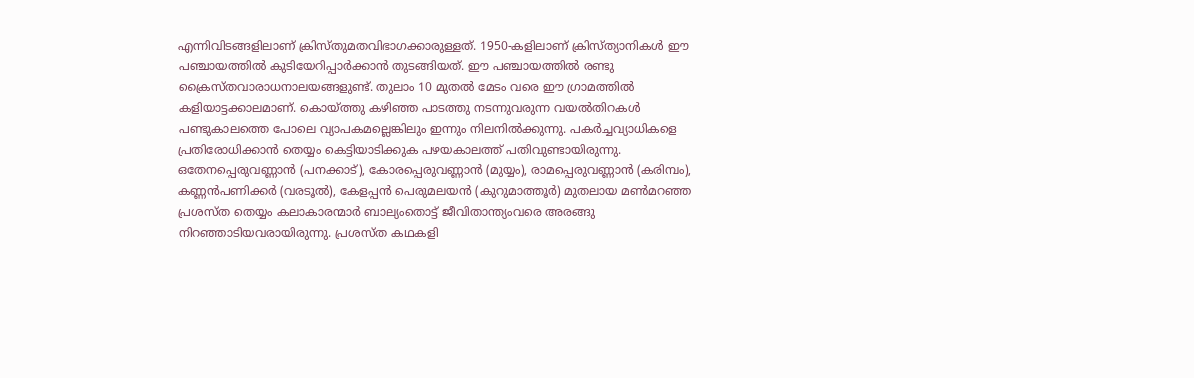എന്നിവിടങ്ങളിലാണ് ക്രിസ്തുമതവിഭാഗക്കാരുള്ളത്. 1950-കളിലാണ് ക്രിസ്ത്യാനികള്‍ ഈ പഞ്ചായത്തില്‍ കുടിയേറിപ്പാര്‍ക്കാന്‍ തുടങ്ങിയത്. ഈ പഞ്ചായത്തില്‍ രണ്ടു ക്രൈസ്തവാരാധനാലയങ്ങളുണ്ട്. തുലാം 10 മുതല്‍ മേടം വരെ ഈ ഗ്രാമത്തില്‍ കളിയാട്ടക്കാലമാണ്. കൊയ്ത്തു കഴിഞ്ഞ പാടത്തു നടന്നുവരുന്ന വയല്‍തിറകള്‍ പണ്ടുകാലത്തെ പോലെ വ്യാപകമല്ലെങ്കിലും ഇന്നും നിലനില്‍ക്കുന്നു. പകര്‍ച്ചവ്യാധികളെ പ്രതിരോധിക്കാന്‍ തെയ്യം കെട്ടിയാടിക്കുക പഴയകാലത്ത് പതിവുണ്ടായിരുന്നു. ഒതേനപ്പെരുവണ്ണാന്‍ (പനക്കാട്), കോരപ്പെരുവണ്ണാന്‍ (മുയ്യം), രാമപ്പെരുവണ്ണാന്‍ (കരിമ്പം), കണ്ണന്‍പണിക്കര്‍ (വരടൂല്‍), കേളപ്പന്‍ പെരുമലയന്‍ (കുറുമാത്തൂര്‍) മുതലായ മണ്‍മറഞ്ഞ പ്രശസ്ത തെയ്യം കലാകാരന്മാര്‍ ബാല്യംതൊട്ട് ജീവിതാന്ത്യംവരെ അരങ്ങു നിറഞ്ഞാടിയവരായിരുന്നു. പ്രശസ്ത കഥകളി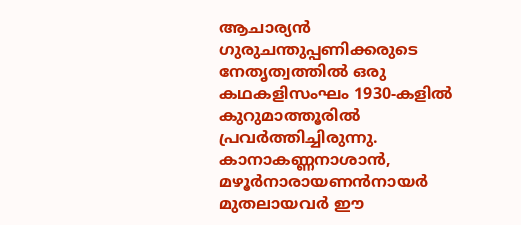ആചാര്യന്‍ ഗുരുചന്തുപ്പണിക്കരുടെ നേതൃത്വത്തില്‍ ഒരു കഥകളിസംഘം 1930-കളില്‍ കുറുമാത്തൂരില്‍ പ്രവര്‍ത്തിച്ചിരുന്നു. കാനാകണ്ണനാശാന്‍, മഴൂര്‍നാരായണന്‍നായര്‍ മുതലായവര്‍ ഈ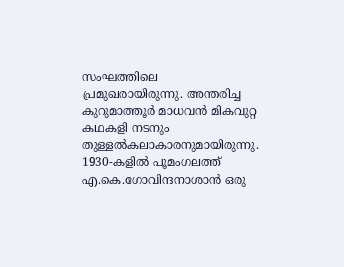സംഘത്തിലെ പ്രമുഖരായിരുന്നു. അന്തരിച്ച കുറുമാത്തൂര്‍ മാധവന്‍ മികവുറ്റ കഥകളി നടനും തുള്ളല്‍കലാകാരനുമായിരുന്നു. 1930-കളില്‍ പൂമംഗലത്ത് എ.കെ.ഗോവിന്ദനാശാന്‍ ഒരു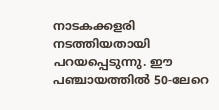നാടകക്കളരി നടത്തിയതായി പറയപ്പെടുന്നു. ഈ പഞ്ചായത്തില്‍ 50-ലേറെ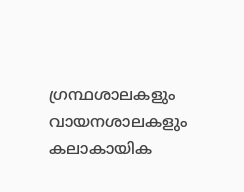ഗ്രന്ഥശാലകളും വായനശാലകളും കലാകായിക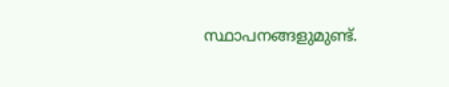സ്ഥാപനങ്ങളുമുണ്ട്.